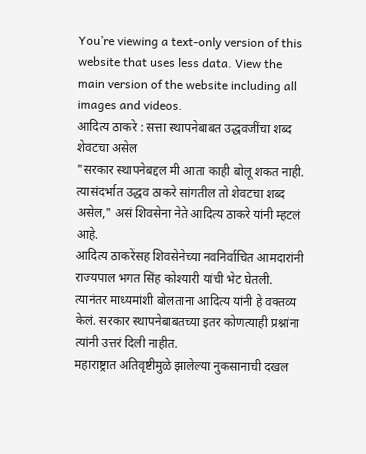You’re viewing a text-only version of this website that uses less data. View the main version of the website including all images and videos.
आदित्य ठाकरे : सत्ता स्थापनेबाबत उद्धवजींचा शब्द शेवटचा असेल
"सरकार स्थापनेबद्दल मी आता काही बोलू शकत नाही. त्यासंदर्भात उद्धव ठाकरे सांगतील तो शेवटचा शब्द असेल," असं शिवसेना नेते आदित्य ठाकरे यांनी म्हटलं आहे.
आदित्य ठाकरेंसह शिवसेनेच्या नवनिर्वाचित आमदारांनी राज्यपाल भगत सिंह कोश्यारी यांची भेट घेतली. त्यानंतर माध्यमांशी बोलताना आदित्य यांनी हे वक्तव्य केलं. सरकार स्थापनेबाबतच्या इतर कोणत्याही प्रश्नांना त्यांनी उत्तरं दिली नाहीत.
महाराष्ट्रात अतिवृष्टीमुळे झालेल्या नुकसानाची दखल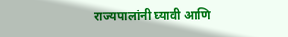राज्यपालांनी घ्यावी आणि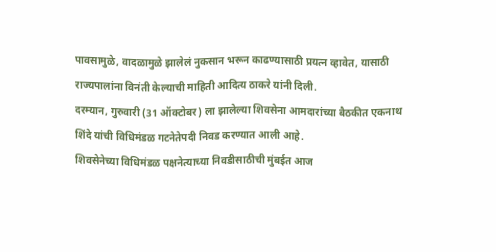पावसामुळे, वादळामुळे झालेलं नुकसान भरून काढण्यासाठी प्रयत्न व्हावेत, यासाठी राज्यपालांना विनंती केल्याची माहिती आदित्य ठाकरे यांनी दिली.
दरम्यान, गुरुवारी (31 ऑक्टोबर) ला झालेल्या शिवसेना आमदारांच्या बैठकीत एकनाथ शिंदे यांची विधिमंडळ गटनेतेपदी निवड करण्यात आली आहे.
शिवसेनेच्या विधिमंडळ पक्षनेत्याच्या निवडीसाठीची मुंबईत आज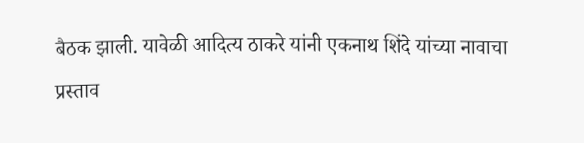बैठक झाली. यावेळी आदित्य ठाकरे यांनी एकनाथ शिंदे यांच्या नावाचा प्रस्ताव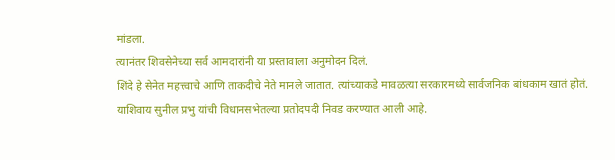मांडला.
त्यानंतर शिवसेनेच्या सर्व आमदारांनी या प्रस्तावाला अनुमोदन दिलं.
शिंदे हे सेनेत महत्त्वाचे आणि ताकदीचे नेते मानले जातात. त्यांच्याकडे मावळत्या सरकारमध्ये सार्वजनिक बांधकाम खातं होतं.
याशिवाय सुनील प्रभु यांची विधानसभेतल्या प्रतोदपदी निवड करण्यात आली आहे.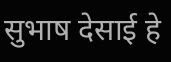सुभाष देसाई हे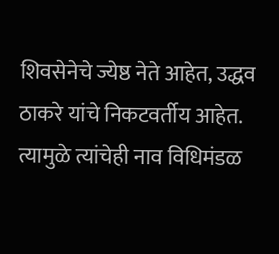शिवसेनेचे ज्येष्ठ नेते आहेत, उद्धव ठाकरे यांचे निकटवर्तीय आहेत. त्यामुळे त्यांचेही नाव विधिमंडळ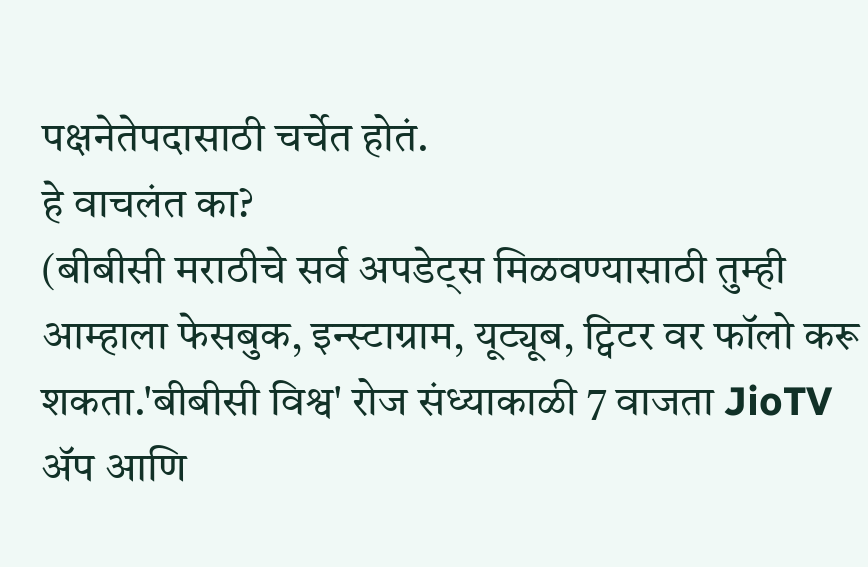पक्षनेतेपदासाठी चर्चेत होतं.
हे वाचलंत का?
(बीबीसी मराठीचे सर्व अपडेट्स मिळवण्यासाठी तुम्ही आम्हाला फेसबुक, इन्स्टाग्राम, यूट्यूब, ट्विटर वर फॉलो करू शकता.'बीबीसी विश्व' रोज संध्याकाळी 7 वाजता JioTV ॲप आणि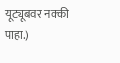यूट्यूबवर नक्की पाहा.)